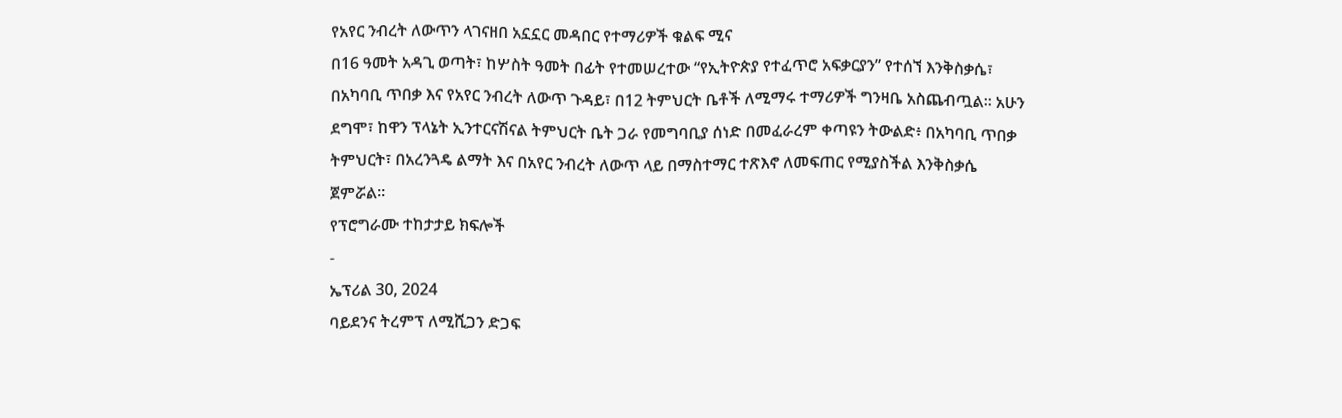የአየር ንብረት ለውጥን ላገናዘበ አኗኗር መዳበር የተማሪዎች ቁልፍ ሚና
በ16 ዓመት አዳጊ ወጣት፣ ከሦስት ዓመት በፊት የተመሠረተው “የኢትዮጵያ የተፈጥሮ አፍቃርያን” የተሰኘ እንቅስቃሴ፣ በአካባቢ ጥበቃ እና የአየር ንብረት ለውጥ ጉዳይ፣ በ12 ትምህርት ቤቶች ለሚማሩ ተማሪዎች ግንዛቤ አስጨብጧል። አሁን ደግሞ፣ ከዋን ፕላኔት ኢንተርናሽናል ትምህርት ቤት ጋራ የመግባቢያ ሰነድ በመፈራረም ቀጣዩን ትውልድ፥ በአካባቢ ጥበቃ ትምህርት፣ በአረንጓዴ ልማት እና በአየር ንብረት ለውጥ ላይ በማስተማር ተጽእኖ ለመፍጠር የሚያስችል እንቅስቃሴ ጀምሯል።
የፕሮግራሙ ተከታታይ ክፍሎች
-
ኤፕሪል 30, 2024
ባይደንና ትረምፕ ለሚሺጋን ድጋፍ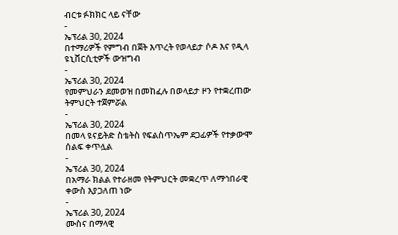ብርቱ ፉክክር ላይ ናቸው
-
ኤፕሪል 30, 2024
በተማሪዎች የምግብ በጀት እጥረት የወላይታ ሶዶ እና የዲላ ዩኒቨርሲቲዎች ውዝግብ
-
ኤፕሪል 30, 2024
የመምህራን ደመወዝ በመከፈሉ በወላይታ ዞን የተቋረጠው ትምህርት ተጀምሯል
-
ኤፕሪል 30, 2024
በመላ ዩናይትድ ስቴትስ የፍልስጥኤም ደጋፊዎች የተቃውሞ ሰልፍ ቀጥሏል
-
ኤፕሪል 30, 2024
በአማራ ክልል የተራዘመ የትምህርት መቋረጥ ለማኅበራዊ ቀውስ እያጋለጠ ነው
-
ኤፕሪል 30, 2024
ሙስና በማላዊ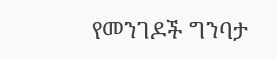የመንገዶች ግንባታ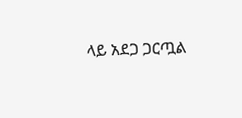ላይ አደጋ ጋርጧል